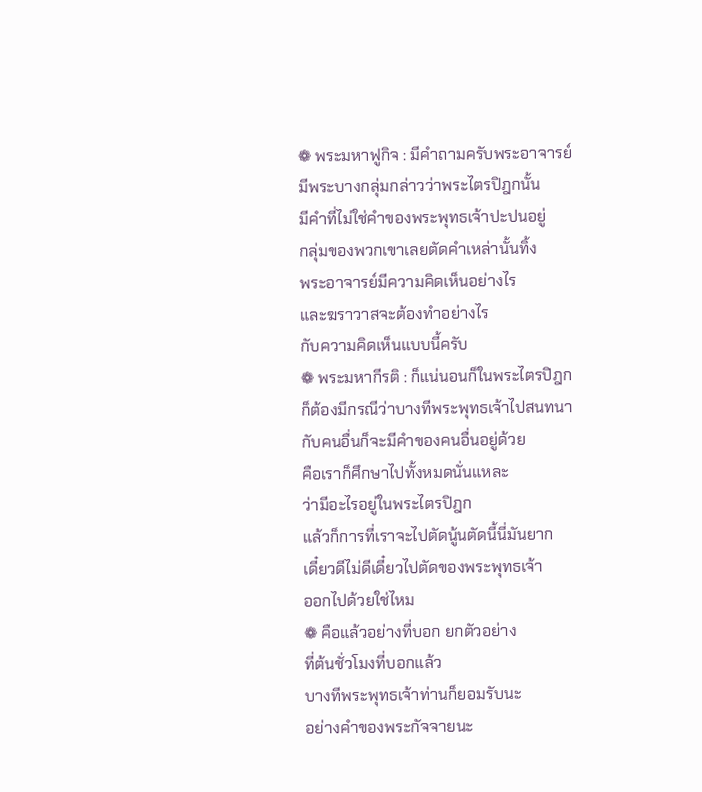❁ พระมหาฟูกิจ : มีคำถามครับพระอาจารย์
มีพระบางกลุ่มกล่าวว่าพระไตรปิฎกนั้น
มีคำที่ไม่ใช่คำของพระพุทธเจ้าปะปนอยู่
กลุ่มของพวกเขาเลยตัดคำเหล่านั้นทิ้ง
พระอาจารย์มีความคิดเห็นอย่างไร
และฆราวาสจะต้องทำอย่างไร
กับความคิดเห็นแบบนี้ครับ
❁ พระมหากีรติ : ก็แน่นอนก็ในพระไตรปิฎก
ก็ต้องมีกรณีว่าบางทีพระพุทธเจ้าไปสนทนา
กับคนอื่นก็จะมีคำของคนอื่นอยู่ด้วย
คือเราก็ศึกษาไปทั้งหมดนั่นแหละ
ว่ามีอะไรอยู่ในพระไตรปิฎก
แล้วก็การที่เราจะไปตัดนู้นตัดนี้นี่มันยาก
เดี๋ยวดีไม่ดีเดี๋ยวไปตัดของพระพุทธเจ้า
ออกไปด้วยใช่ไหม
❁ คือแล้วอย่างที่บอก ยกตัวอย่าง
ที่ต้นชั่วโมงที่บอกแล้ว
บางทีพระพุทธเจ้าท่านก็ยอมรับนะ
อย่างคำของพระกัจจายนะ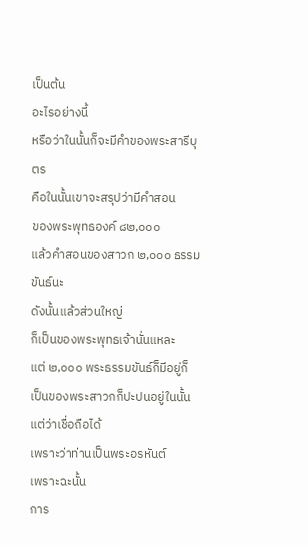เป็นต้น
อะไรอย่างนี้
หรือว่าในนั้นก็จะมีคำของพระสารีบุตร
คือในนั้นเขาจะสรุปว่ามีคำสอน
ของพระพุทธองค์ ๘๒,๐๐๐
แล้วคำสอนของสาวก ๒,๐๐๐ ธรรมขันธ์นะ
ดังนั้นแล้วส่วนใหญ่
ก็เป็นของพระพุทธเจ้านั่นแหละ
แต่ ๒,๐๐๐ พระธรรมขันธ์ก็มีอยู่ก็
เป็นของพระสาวกก็ปะปนอยู่ในนั้น
แต่ว่าเชื่อถือได้
เพราะว่าท่านเป็นพระอรหันต์
เพราะฉะนั้น
การ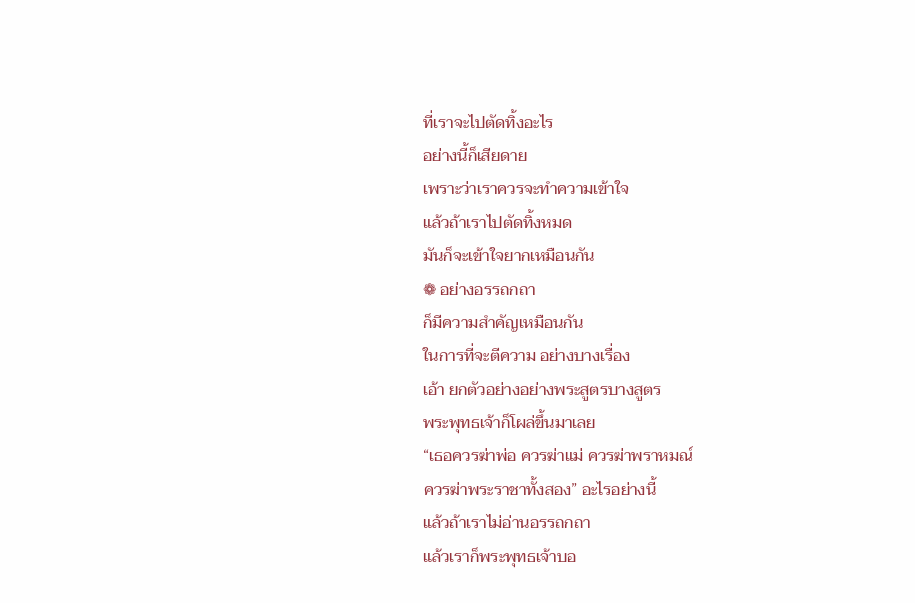ที่เราจะไปตัดทิ้งอะไร
อย่างนี้ก็เสียดาย
เพราะว่าเราควรจะทำความเข้าใจ
แล้วถ้าเราไปตัดทิ้งหมด
มันก็จะเข้าใจยากเหมือนกัน
❁ อย่างอรรถกถา
ก็มีความสำคัญเหมือนกัน
ในการที่จะตีความ อย่างบางเรื่อง
เอ้า ยกตัวอย่างอย่างพระสูตรบางสูตร
พระพุทธเจ้าก็โผล่ขึ้นมาเลย
“เธอควรฆ่าพ่อ ควรฆ่าแม่ ควรฆ่าพราหมณ์
ควรฆ่าพระราชาทั้งสอง” อะไรอย่างนี้
แล้วถ้าเราไม่อ่านอรรถกถา
แล้วเราก็พระพุทธเจ้าบอ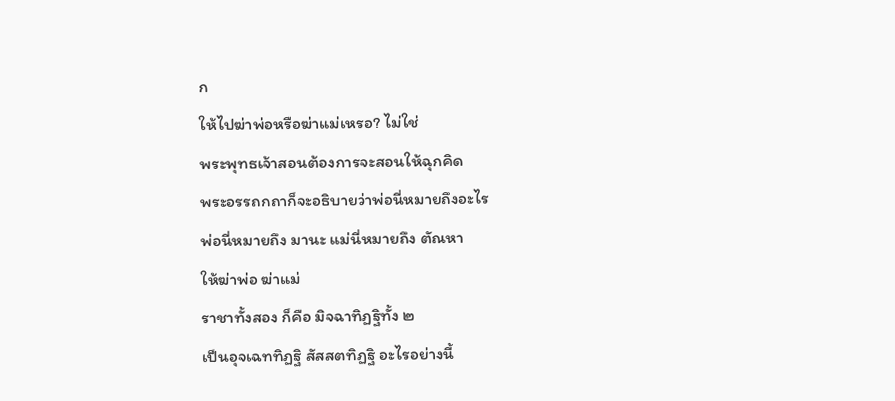ก
ให้ไปฆ่าพ่อหรือฆ่าแม่เหรอ? ไม่ใช่
พระพุทธเจ้าสอนต้องการจะสอนให้ฉุกคิด
พระอรรถกถาก็จะอธิบายว่าพ่อนี่หมายถึงอะไร
พ่อนี่หมายถึง มานะ แม่นี่หมายถึง ตัณหา
ให้ฆ่าพ่อ ฆ่าแม่
ราชาทั้งสอง ก็คือ มิจฉาทิฏฐิทั้ง ๒
เป็นอุจเฉททิฏฐิ สัสสตทิฏฐิ อะไรอย่างนี้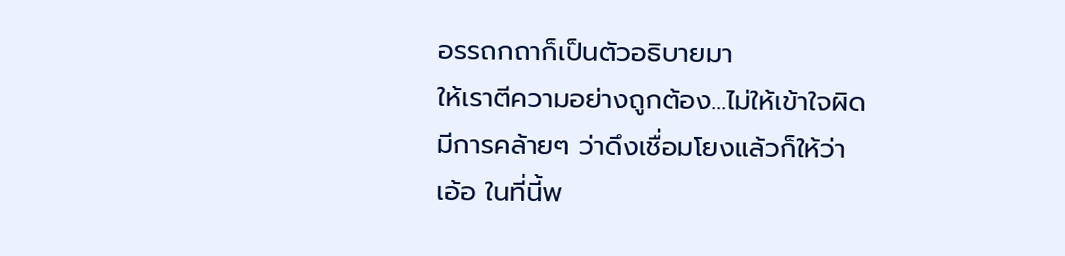อรรถกถาก็เป็นตัวอธิบายมา
ให้เราตีความอย่างถูกต้อง...ไม่ให้เข้าใจผิด
มีการคล้ายๆ ว่าดึงเชื่อมโยงแล้วก็ให้ว่า
เอ้อ ในที่นี้พ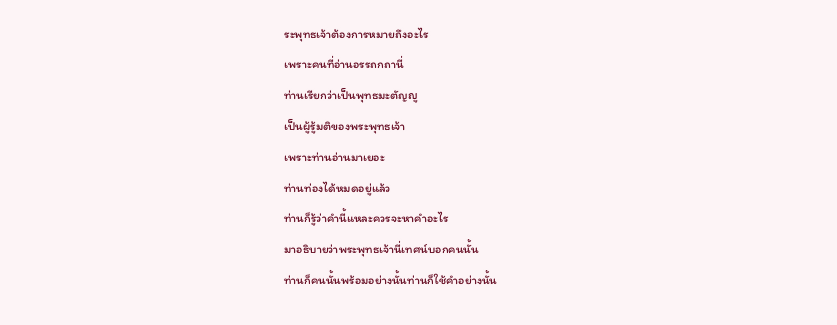ระพุทธเจ้าต้องการหมายถึงอะไร
เพราะคนที่อ่านอรรถกถานี่
ท่านเรียกว่าเป็นพุทธมะตัญญู
เป็นผู้รู้มติของพระพุทธเจ้า
เพราะท่านอ่านมาเยอะ
ท่านท่องได้หมดอยู่แล้ว
ท่านก็รู้ว่าคำนี้แหละควรจะหาคำอะไร
มาอธิบายว่าพระพุทธเจ้านี่เทศน์บอกคนนั้น
ท่านก็คนนั้นพร้อมอย่างนั้นท่านก็ใช้คำอย่างนั้น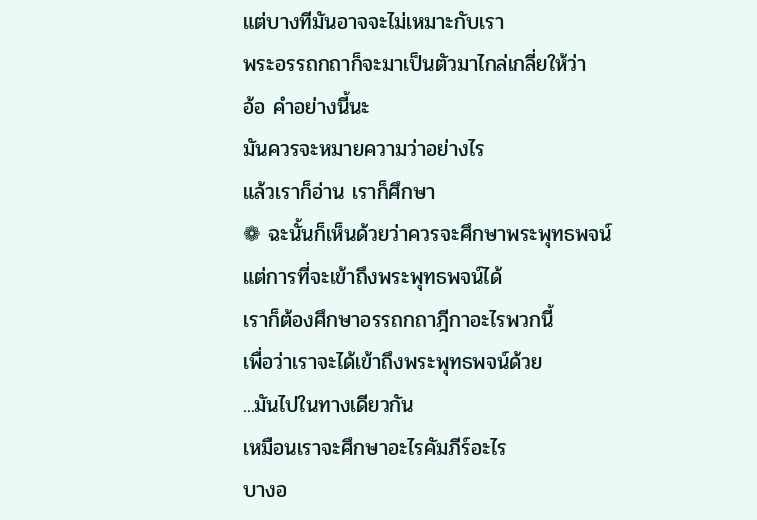แต่บางทีมันอาจจะไม่เหมาะกับเรา
พระอรรถกถาก็จะมาเป็นตัวมาไกล่เกลี่ยให้ว่า
อ้อ คำอย่างนี้นะ
มันควรจะหมายความว่าอย่างไร
แล้วเราก็อ่าน เราก็ศึกษา
❁ ฉะนั้นก็เห็นด้วยว่าควรจะศึกษาพระพุทธพจน์
แต่การที่จะเข้าถึงพระพุทธพจน์ได้
เราก็ต้องศึกษาอรรถกถาฎีกาอะไรพวกนี้
เพื่อว่าเราจะได้เข้าถึงพระพุทธพจน์ด้วย
...มันไปในทางเดียวกัน
เหมือนเราจะศึกษาอะไรคัมภีร์อะไร
บางอ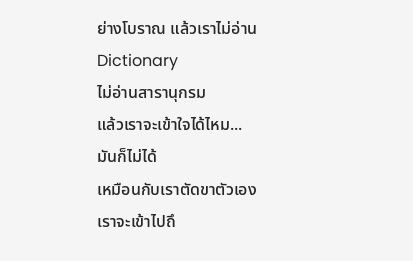ย่างโบราณ แล้วเราไม่อ่าน Dictionary
ไม่อ่านสารานุกรม
แล้วเราจะเข้าใจได้ไหม...
มันก็ไม่ได้
เหมือนกับเราตัดขาตัวเอง
เราจะเข้าไปถึ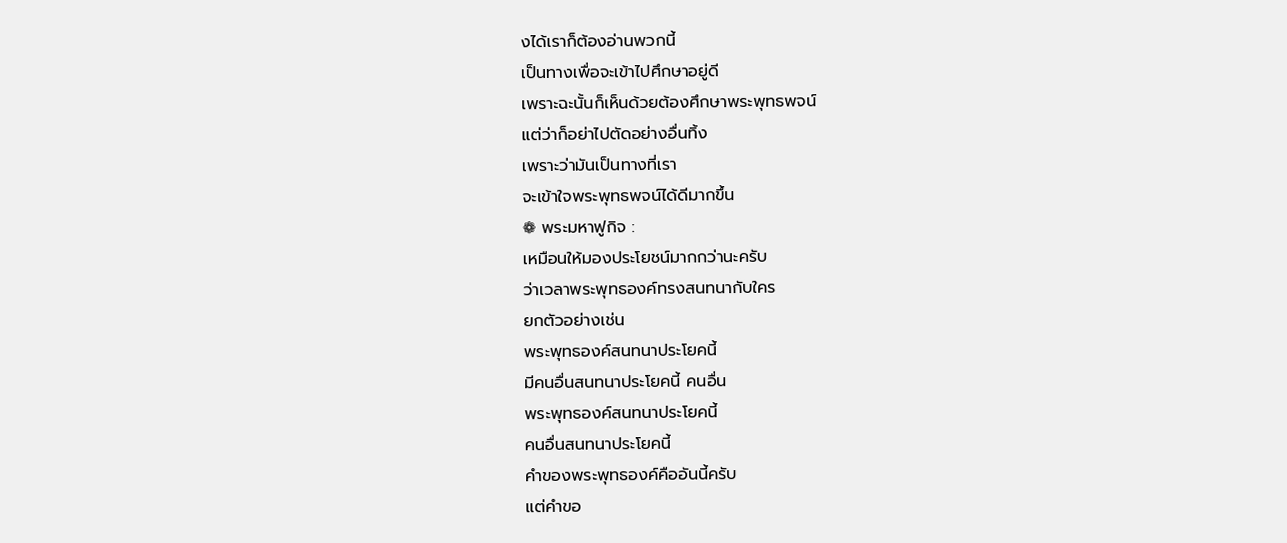งได้เราก็ต้องอ่านพวกนี้
เป็นทางเพื่อจะเข้าไปศึกษาอยู่ดี
เพราะฉะนั้นก็เห็นด้วยต้องศึกษาพระพุทธพจน์
แต่ว่าก็อย่าไปตัดอย่างอื่นทิ้ง
เพราะว่ามันเป็นทางที่เรา
จะเข้าใจพระพุทธพจน์ได้ดีมากขึ้น
❁ พระมหาฟูกิจ :
เหมือนให้มองประโยชน์มากกว่านะครับ
ว่าเวลาพระพุทธองค์ทรงสนทนากับใคร
ยกตัวอย่างเช่น
พระพุทธองค์สนทนาประโยคนี้
มีคนอื่นสนทนาประโยคนี้ คนอื่น
พระพุทธองค์สนทนาประโยคนี้
คนอื่นสนทนาประโยคนี้
คำของพระพุทธองค์คืออันนี้ครับ
แต่คำขอ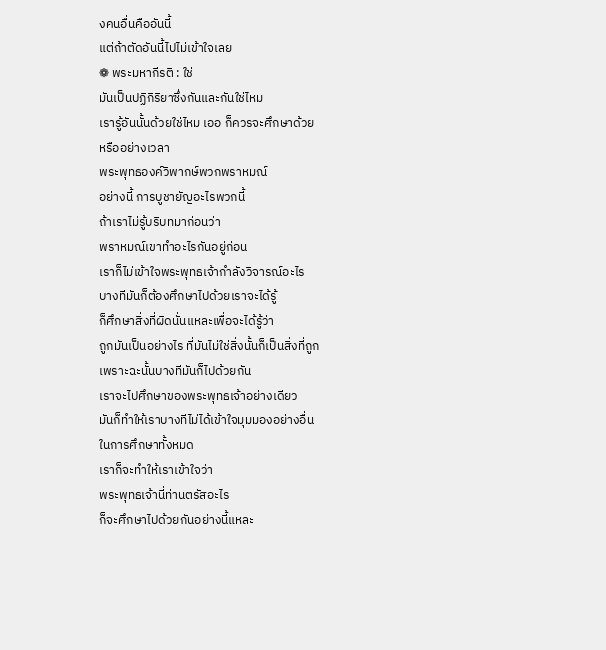งคนอื่นคืออันนี้
แต่ถ้าตัดอันนี้ไปไม่เข้าใจเลย
❁ พระมหากีรติ : ใช่
มันเป็นปฏิกิริยาซึ่งกันและกันใช่ไหม
เรารู้อันนั้นด้วยใช่ไหม เออ ก็ควรจะศึกษาด้วย
หรืออย่างเวลา
พระพุทธองค์วิพากษ์พวกพราหมณ์
อย่างนี้ การบูชายัญอะไรพวกนี้
ถ้าเราไม่รู้บริบทมาก่อนว่า
พราหมณ์เขาทำอะไรกันอยู่ก่อน
เราก็ไม่เข้าใจพระพุทธเจ้ากำลังวิจารณ์อะไร
บางทีมันก็ต้องศึกษาไปด้วยเราจะได้รู้
ก็ศึกษาสิ่งที่ผิดนั่นแหละเพื่อจะได้รู้ว่า
ถูกมันเป็นอย่างไร ที่มันไม่ใช่สิ่งนั้นก็เป็นสิ่งที่ถูก
เพราะฉะนั้นบางทีมันก็ไปด้วยกัน
เราจะไปศึกษาของพระพุทธเจ้าอย่างเดียว
มันก็ทำให้เราบางทีไม่ได้เข้าใจมุมมองอย่างอื่น
ในการศึกษาทั้งหมด
เราก็จะทำให้เราเข้าใจว่า
พระพุทธเจ้านี่ท่านตรัสอะไร
ก็จะศึกษาไปด้วยกันอย่างนี้แหละ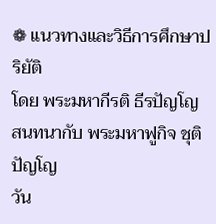❁ แนวทางและวิธีการศึกษาปริยัติ
โดย พระมหากีรติ ธีรปัญโญ
สนทนากับ พระมหาฟูกิจ ชุติปัญโญ
วัน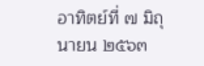อาทิตย์ที่ ๗ มิถุนายน ๒๕๖๓